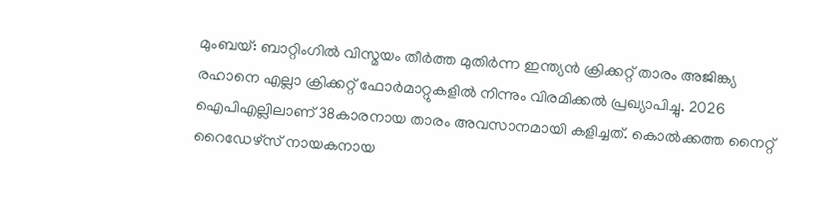മുംബയ്: ബാറ്റിംഗിൽ വിസ്മയം തീർത്ത മുതിർന്ന ഇന്ത്യൻ ക്രിക്കറ്റ് താരം അജിങ്ക്യ രഹാനെ എല്ലാ ക്രിക്കറ്റ് ഫോർമാറ്റുകളിൽ നിന്നും വിരമിക്കൽ പ്രഖ്യാപിച്ചു. 2026 ഐപിഎല്ലിലാണ് 38കാരനായ താരം അവസാനമായി കളിച്ചത്. കൊൽക്കത്ത നൈറ്റ് റൈഡേഴ്സ് നായകനായ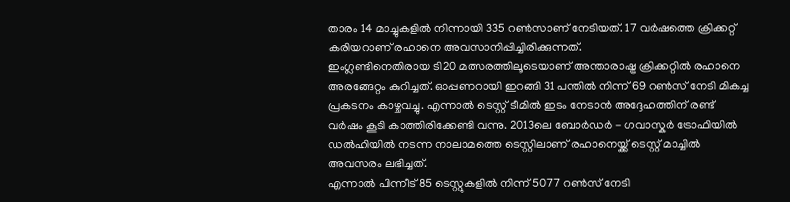താരം 14 മാച്ചുകളിൽ നിന്നായി 335 റൺസാണ് നേടിയത്. 17 വർഷത്തെ ക്രിക്കറ്റ് കരിയറാണ് രഹാനെ അവസാനിപ്പിച്ചിരിക്കുന്നത്.
ഇംഗ്ലണ്ടിനെതിരായ ടി20 മത്സരത്തിലൂടെയാണ് അന്താരാഷ്ട്ര ക്രിക്കറ്റിൽ രഹാനെ അരങ്ങേറ്റം കുറിച്ചത്. ഓപ്പണറായി ഇറങ്ങി 31 പന്തിൽ നിന്ന് 69 റൺസ് നേടി മികച്ച പ്രകടനം കാഴ്ചവച്ചു. എന്നാൽ ടെസ്റ്റ് ടീമിൽ ഇടം നേടാൻ അദ്ദേഹത്തിന് രണ്ട് വർഷം കൂടി കാത്തിരിക്കേണ്ടി വന്നു. 2013ലെ ബോർഡർ - ഗവാസ്കർ ട്രോഫിയിൽ ഡൽഹിയിൽ നടന്ന നാലാമത്തെ ടെസ്റ്റിലാണ് രഹാനെയ്ക്ക് ടെസ്റ്റ് മാച്ചിൽ അവസരം ലഭിച്ചത്.
എന്നാൽ പിന്നീട് 85 ടെസ്റ്റുകളിൽ നിന്ന് 5077 റൺസ് നേടി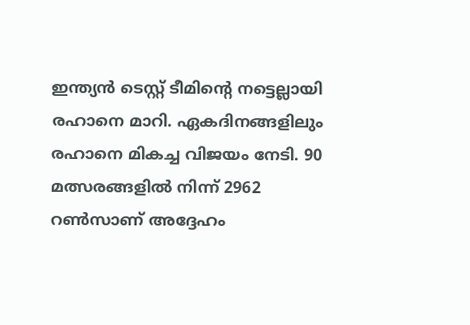ഇന്ത്യൻ ടെസ്റ്റ് ടീമിന്റെ നട്ടെല്ലായി രഹാനെ മാറി. ഏകദിനങ്ങളിലും രഹാനെ മികച്ച വിജയം നേടി. 90 മത്സരങ്ങളിൽ നിന്ന് 2962 റൺസാണ് അദ്ദേഹം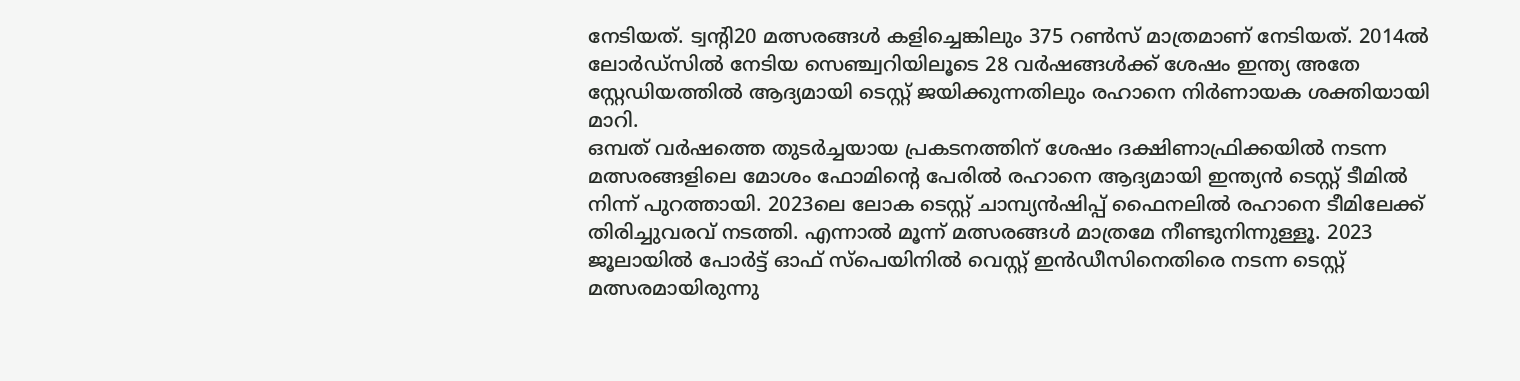നേടിയത്. ട്വന്റി20 മത്സരങ്ങൾ കളിച്ചെങ്കിലും 375 റൺസ് മാത്രമാണ് നേടിയത്. 2014ൽ ലോർഡ്സിൽ നേടിയ സെഞ്ച്വറിയിലൂടെ 28 വർഷങ്ങൾക്ക് ശേഷം ഇന്ത്യ അതേ സ്റ്റേഡിയത്തിൽ ആദ്യമായി ടെസ്റ്റ് ജയിക്കുന്നതിലും രഹാനെ നിർണായക ശക്തിയായി മാറി.
ഒമ്പത് വർഷത്തെ തുടർച്ചയായ പ്രകടനത്തിന് ശേഷം ദക്ഷിണാഫ്രിക്കയിൽ നടന്ന മത്സരങ്ങളിലെ മോശം ഫോമിന്റെ പേരിൽ രഹാനെ ആദ്യമായി ഇന്ത്യൻ ടെസ്റ്റ് ടീമിൽ നിന്ന് പുറത്തായി. 2023ലെ ലോക ടെസ്റ്റ് ചാമ്പ്യൻഷിപ്പ് ഫൈനലിൽ രഹാനെ ടീമിലേക്ക് തിരിച്ചുവരവ് നടത്തി. എന്നാൽ മൂന്ന് മത്സരങ്ങൾ മാത്രമേ നീണ്ടുനിന്നുള്ളൂ. 2023 ജൂലായിൽ പോർട്ട് ഓഫ് സ്പെയിനിൽ വെസ്റ്റ് ഇൻഡീസിനെതിരെ നടന്ന ടെസ്റ്റ് മത്സരമായിരുന്നു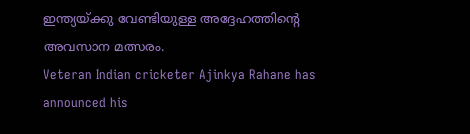ഇന്ത്യയ്ക്കു വേണ്ടിയുള്ള അദ്ദേഹത്തിന്റെ അവസാന മത്സരം.
Veteran Indian cricketer Ajinkya Rahane has announced his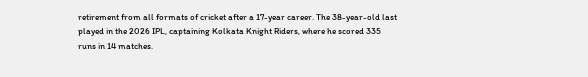retirement from all formats of cricket after a 17-year career. The 38-year-old last played in the 2026 IPL, captaining Kolkata Knight Riders, where he scored 335 runs in 14 matches.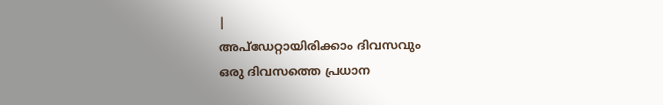|
അപ്ഡേറ്റായിരിക്കാം ദിവസവും
ഒരു ദിവസത്തെ പ്രധാന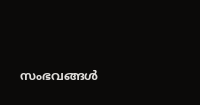സംഭവങ്ങൾ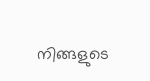നിങ്ങളുടെ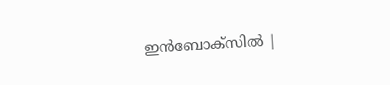ഇൻബോക്സിൽ |